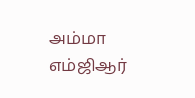அம்மா எம்ஜிஆர்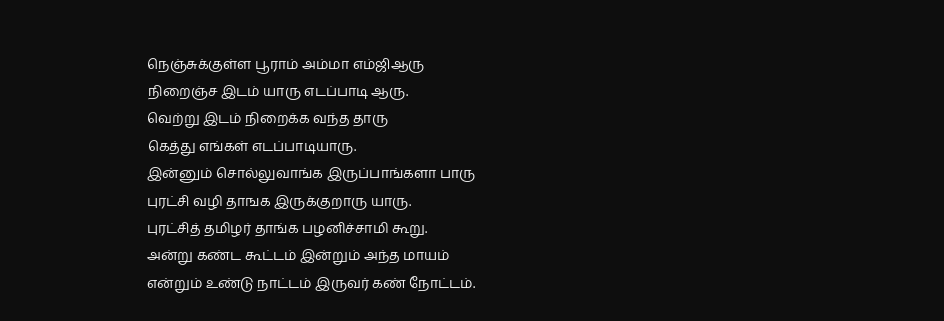நெஞ்சுக்குள்ள பூராம் அம்மா எம்ஜிஆரு
நிறைஞ்ச இடம் யாரு எடப்பாடி ஆரு.
வெற்று இடம் நிறைக்க வந்த தாரு
கெத்து எங்கள் எடப்பாடியாரு.
இன்னும் சொல்லுவாங்க இருப்பாங்களா பாரு
புரட்சி வழி தாஙக இருக்குறாரு யாரு.
புரட்சித் தமிழர் தாங்க பழனிச்சாமி கூறு.
அன்று கண்ட கூட்டம் இன்றும் அந்த மாயம்
என்றும் உண்டு நாட்டம் இருவர் கண் நோட்டம்.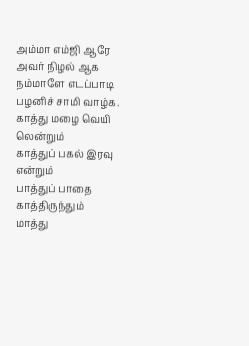அம்மா எம்ஜி ஆரே அவர் நிழல் ஆக
நம்மாளே எடப்பாடி பழனிச் சாமி வாழ்க.
காத்து மழை வெயி லென்றும்
காத்துப் பகல் இரவு என்றும்
பாத்துப் பாதை காத்திருந்தும்
மாத்து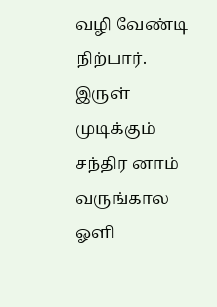வழி வேண்டி நிற்பார்.
இருள் முடிக்கும் சந்திர னாம்
வருங்கால ஓளி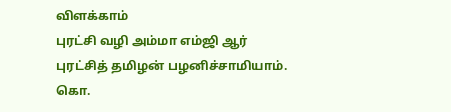விளக்காம்
புரட்சி வழி அம்மா எம்ஜி ஆர்
புரட்சித் தமிழன் பழனிச்சாமியாம்.
கொ.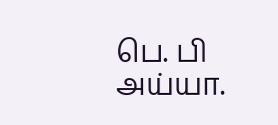பெ. பி அய்யா.